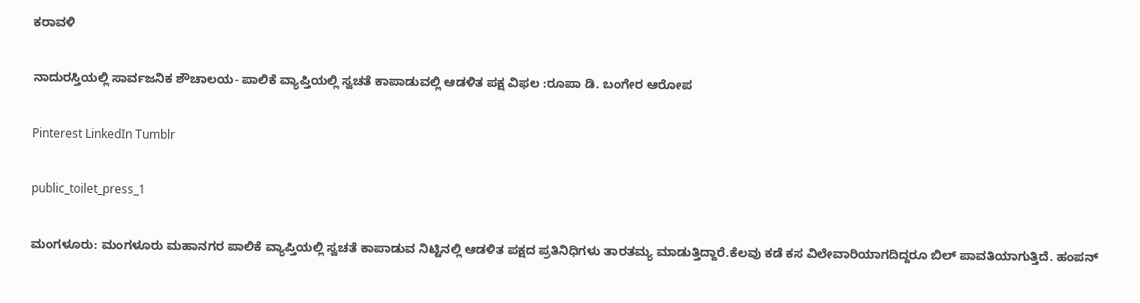ಕರಾವಳಿ

ನಾದುರಸ್ತಿಯಲ್ಲಿ ಸಾರ್ವಜನಿಕ ಶೌಚಾಲಯ- ಪಾಲಿಕೆ ವ್ಯಾಪ್ತಿಯಲ್ಲಿ ಸ್ವಚತೆ ಕಾಪಾಡುವಲ್ಲಿ ಆಡಳಿತ ಪಕ್ಷ ವಿಫಲ :ರೂಪಾ ಡಿ. ಬಂಗೇರ ಆರೋಪ

Pinterest LinkedIn Tumblr

public_toilet_press_1

ಮಂಗಳೂರು: ಮಂಗಳೂರು ಮಹಾನಗರ ಪಾಲಿಕೆ ವ್ಯಾಪ್ತಿಯಲ್ಲಿ ಸ್ವಚತೆ ಕಾಪಾಡುವ ನಿಟ್ಟಿನಲ್ಲಿ ಆಡಳಿತ ಪಕ್ಷದ ಪ್ರತಿನಿಧಿಗಳು ತಾರತಮ್ಯ ಮಾಡುತ್ತಿದ್ದಾರೆ.ಕೆಲವು ಕಡೆ ಕಸ ವಿಲೇವಾರಿಯಾಗದಿದ್ದರೂ ಬಿಲ್ ಪಾವತಿಯಾಗುತ್ತಿದೆ. ಹಂಪನ್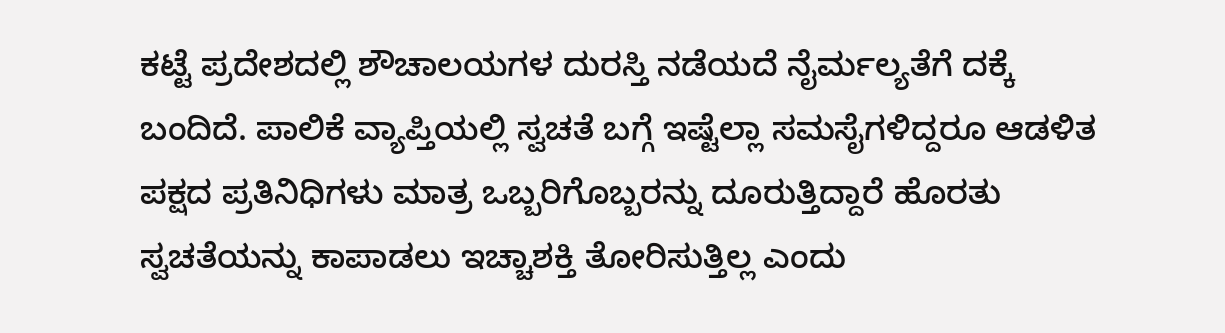ಕಟ್ಟೆ ಪ್ರದೇಶದಲ್ಲಿ ಶೌಚಾಲಯಗಳ ದುರಸ್ತಿ ನಡೆಯದೆ ನೈರ್ಮಲ್ಯತೆಗೆ ದಕ್ಕೆ ಬಂದಿದೆ. ಪಾಲಿಕೆ ವ್ಯಾಪ್ತಿಯಲ್ಲಿ ಸ್ವಚತೆ ಬಗ್ಗೆ ಇಷ್ಟೆಲ್ಲಾ ಸಮಸೈಗಳಿದ್ದರೂ ಆಡಳಿತ ಪಕ್ಷದ ಪ್ರತಿನಿಧಿಗಳು ಮಾತ್ರ ಒಬ್ಬರಿಗೊಬ್ಬರನ್ನು ದೂರುತ್ತಿದ್ದಾರೆ ಹೊರತು ಸ್ವಚತೆಯನ್ನು ಕಾಪಾಡಲು ಇಚ್ಚಾಶಕ್ತಿ ತೋರಿಸುತ್ತಿಲ್ಲ ಎಂದು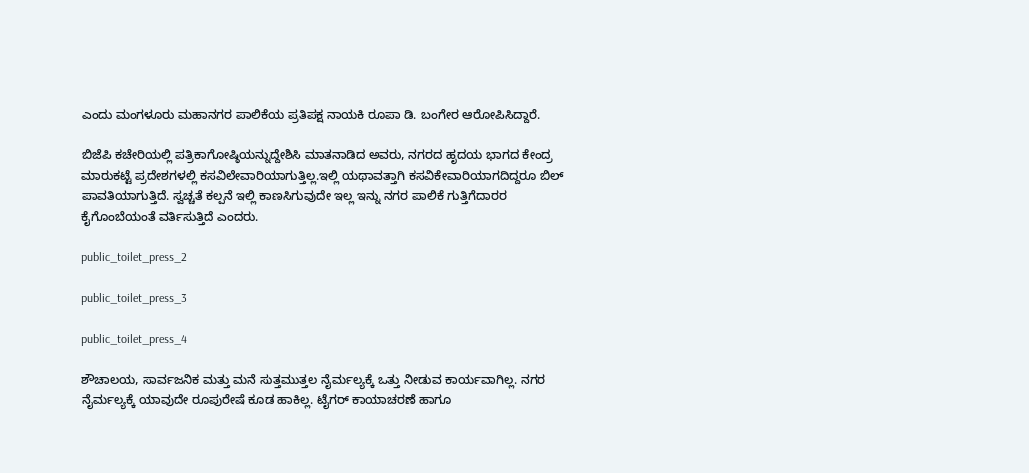ಎಂದು ಮಂಗಳೂರು ಮಹಾನಗರ ಪಾಲಿಕೆಯ ಪ್ರತಿಪಕ್ಷ ನಾಯಕಿ ರೂಪಾ ಡಿ. ಬಂಗೇರ ಆರೋಪಿಸಿದ್ದಾರೆ.

ಬಿಜೆಪಿ ಕಚೇರಿಯಲ್ಲಿ ಪತ್ರಿಕಾಗೋಷ್ಠಿಯನ್ನುದ್ದೇಶಿಸಿ ಮಾತನಾಡಿದ ಅವರು, ನಗರದ ಹೃದಯ ಭಾಗದ ಕೇಂದ್ರ ಮಾರುಕಟ್ಟೆ ಪ್ರದೇಶಗಳಲ್ಲಿ ಕಸವಿಲೇವಾರಿಯಾಗುತ್ತಿಲ್ಲ.ಇಲ್ಲಿ ಯಥಾವತ್ತಾಗಿ ಕಸವಿಕೇವಾರಿಯಾಗದಿದ್ದರೂ ಬಿಲ್ ಪಾವತಿಯಾಗುತ್ತಿದೆ. ಸ್ವಚ್ಚತೆ ಕಲ್ಪನೆ ಇಲ್ಲಿ ಕಾಣಸಿಗುವುದೇ ಇಲ್ಲ ಇನ್ನು ನಗರ ಪಾಲಿಕೆ ಗುತ್ತಿಗೆದಾರರ ಕೈಗೊಂಬೆಯಂತೆ ವರ್ತಿಸುತ್ತಿದೆ ಎಂದರು.

public_toilet_press_2

public_toilet_press_3

public_toilet_press_4

ಶೌಚಾಲಯ, ಸಾರ್ವಜನಿಕ ಮತ್ತು ಮನೆ ಸುತ್ತಮುತ್ತಲ ನೈರ್ಮಲ್ಯಕ್ಕೆ ಒತ್ತು ನೀಡುವ ಕಾರ್ಯವಾಗಿಲ್ಲ. ನಗರ ನೈರ್ಮಲ್ಯಕ್ಕೆ ಯಾವುದೇ ರೂಪುರೇಷೆ ಕೂಡ ಹಾಕಿಲ್ಲ. ಟೈಗರ್ ಕಾಯಾಚರಣೆ ಹಾಗೂ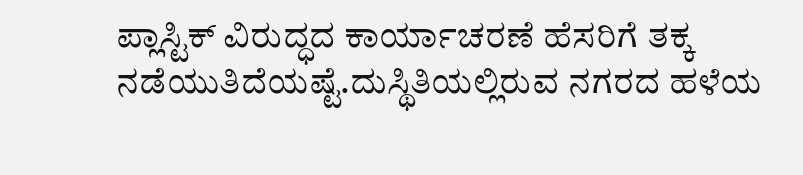ಪ್ಲಾಸ್ಟಿಕ್ ವಿರುದ್ಧದ ಕಾರ್ಯಾಚರಣೆ ಹೆಸರಿಗೆ ತಕ್ಕ ನಡೆಯುತಿದೆಯಷ್ಟೆ.ದುಸ್ಥಿತಿಯಲ್ಲಿರುವ ನಗರದ ಹಳೆಯ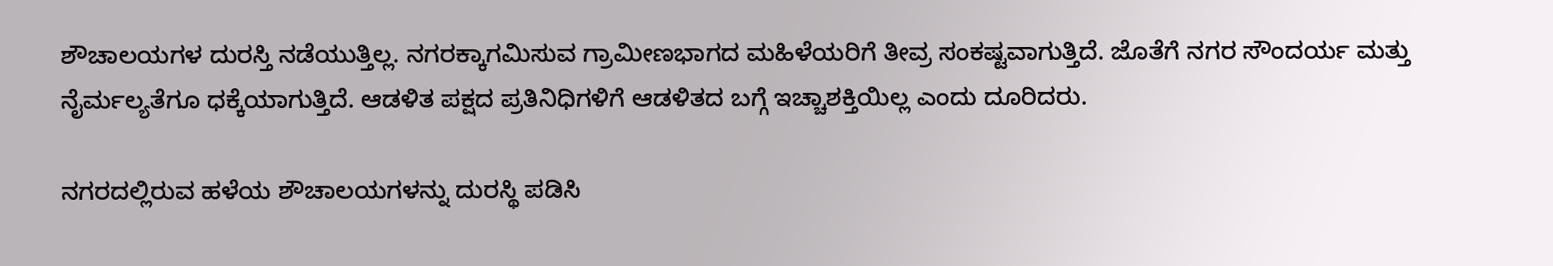ಶೌಚಾಲಯಗಳ ದುರಸ್ತಿ ನಡೆಯುತ್ತಿಲ್ಲ. ನಗರಕ್ಕಾಗಮಿಸುವ ಗ್ರಾಮೀಣಭಾಗದ ಮಹಿಳೆಯರಿಗೆ ತೀವ್ರ ಸಂಕಷ್ಟವಾಗುತ್ತಿದೆ. ಜೊತೆಗೆ ನಗರ ಸೌಂದರ್ಯ ಮತ್ತು ನೈರ್ಮಲ್ಯತೆಗೂ ಧಕ್ಕೆಯಾಗುತ್ತಿದೆ. ಆಡಳಿತ ಪಕ್ಷದ ಪ್ರತಿನಿಧಿಗಳಿಗೆ ಆಡಳಿತದ ಬಗ್ಗೆ ಇಚ್ಚಾಶಕ್ತಿಯಿಲ್ಲ ಎಂದು ದೂರಿದರು.

ನಗರದಲ್ಲಿರುವ ಹಳೆಯ ಶೌಚಾಲಯಗಳನ್ನು ದುರಸ್ಥಿ ಪಡಿಸಿ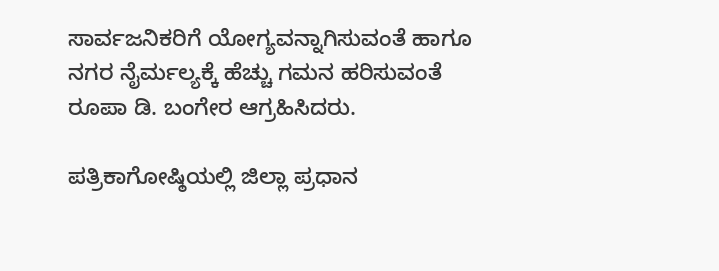ಸಾರ್ವಜನಿಕರಿಗೆ ಯೋಗ್ಯವನ್ನಾಗಿಸುವಂತೆ ಹಾಗೂ ನಗರ ನೈರ್ಮಲ್ಯಕ್ಕೆ ಹೆಚ್ಚು ಗಮನ ಹರಿಸುವಂತೆ ರೂಪಾ ಡಿ. ಬಂಗೇರ ಆಗ್ರಹಿಸಿದರು.

ಪತ್ರಿಕಾಗೋಷ್ಠಿಯಲ್ಲಿ ಜಿಲ್ಲಾ ಪ್ರಧಾನ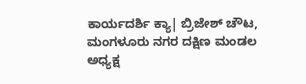ಕಾರ್ಯದರ್ಶಿ ಕ್ಯಾ| ಬ್ರಿಜೇಶ್ ಚೌಟ, ಮಂಗಳೂರು ನಗರ ದಕ್ಷಿಣ ಮಂಡಲ ಅಧ್ಯಕ್ಷ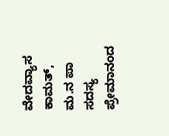ವೇದವ್ಯಾಸ ಕಾಮತ್, ಮ.ನ ಪಾ ಸದಸ್ಯ ಪ್ರೇಮಾನಂದ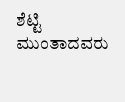ಶೆಟ್ಟಿ ಮುಂತಾದವರು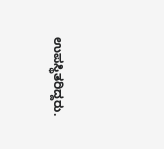ಉಪಸ್ಥಿತರಿದ್ದರು.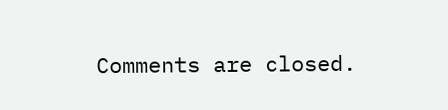Comments are closed.